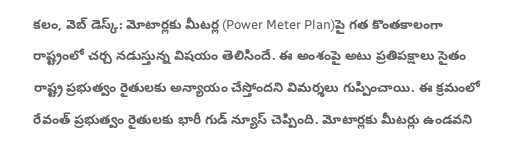కలం, వెబ్ డెస్క్: మోటార్లకు మీటర్ల (Power Meter Plan)పై గత కొంతకాలంగా రాష్ట్రంలో చర్చ నడుస్తున్న విషయం తెలిసిందే. ఈ అంశంపై అటు ప్రతిపక్షాలు సైతం రాష్ట్ర ప్రభుత్వం రైతులకు అన్యాయం చేస్తోందని విమర్శలు గుప్పించాయి. ఈ క్రమంలో రేవంత్ ప్రభుత్వం రైతులకు భారీ గుడ్ న్యూస్ చెప్పింది. మోటార్లకు మీటర్లు ఉండవని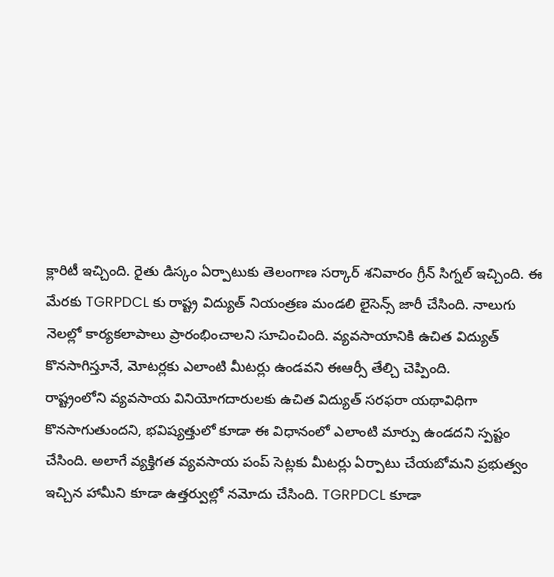క్లారిటీ ఇచ్చింది. రైతు డిస్కం ఏర్పాటుకు తెలంగాణ సర్కార్ శనివారం గ్రీన్ సిగ్నల్ ఇచ్చింది. ఈ మేరకు TGRPDCL కు రాష్ట్ర విద్యుత్ నియంత్రణ మండలి లైసెన్స్ జారీ చేసింది. నాలుగు నెలల్లో కార్యకలాపాలు ప్రారంభించాలని సూచించింది. వ్యవసాయానికి ఉచిత విద్యుత్ కొనసాగిస్తూనే, మోటర్లకు ఎలాంటి మీటర్లు ఉండవని ఈఆర్సీ తేల్చి చెప్పింది.
రాష్ట్రంలోని వ్యవసాయ వినియోగదారులకు ఉచిత విద్యుత్ సరఫరా యథావిధిగా కొనసాగుతుందని, భవిష్యత్తులో కూడా ఈ విధానంలో ఎలాంటి మార్పు ఉండదని స్పష్టం చేసింది. అలాగే వ్యక్తిగత వ్యవసాయ పంప్ సెట్లకు మీటర్లు ఏర్పాటు చేయబోమని ప్రభుత్వం ఇచ్చిన హామీని కూడా ఉత్తర్వుల్లో నమోదు చేసింది. TGRPDCL కూడా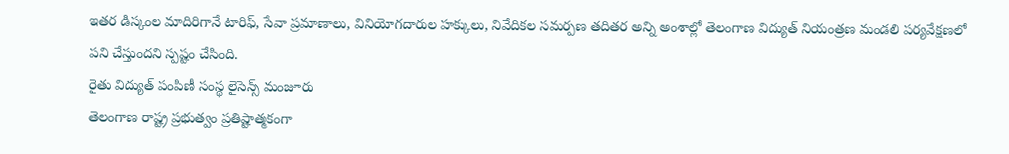ఇతర డిస్కంల మాదిరిగానే టారిఫ్, సేవా ప్రమాణాలు, వినియోగదారుల హక్కులు, నివేదికల సమర్పణ తదితర అన్ని అంశాల్లో తెలంగాణ విద్యుత్ నియంత్రణ మండలి పర్యవేక్షణలో పని చేస్తుందని స్పష్టం చేసింది.
రైతు విద్యుత్ పంపిణీ సంస్థ లైసెన్స్ మంజూరు
తెలంగాణ రాష్ట్ర ప్రభుత్వం ప్రతిష్టాత్మకంగా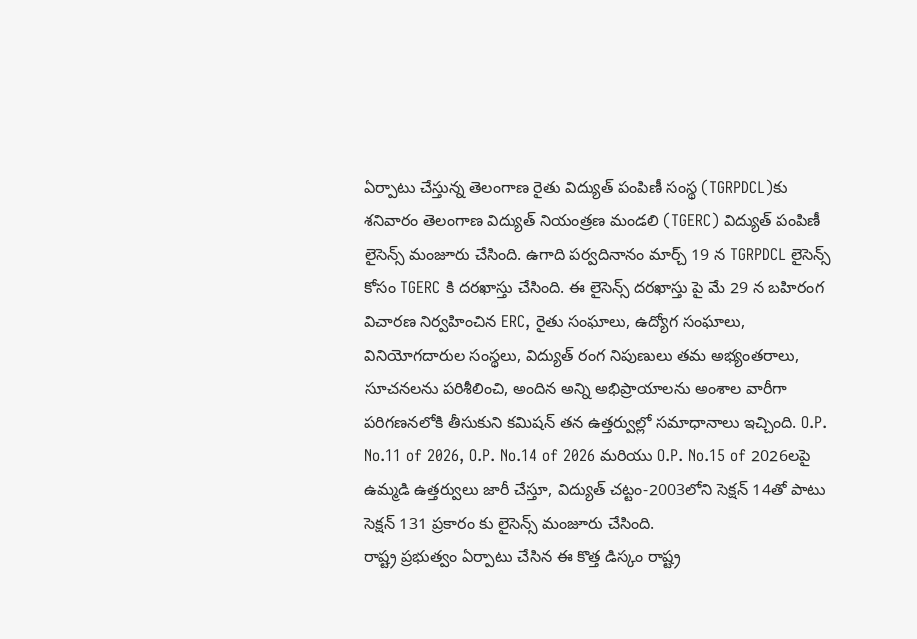ఏర్పాటు చేస్తున్న తెలంగాణ రైతు విద్యుత్ పంపిణీ సంస్థ (TGRPDCL)కు శనివారం తెలంగాణ విద్యుత్ నియంత్రణ మండలి (TGERC) విద్యుత్ పంపిణీ లైసెన్స్ మంజూరు చేసింది. ఉగాది పర్వదినానం మార్చ్ 19 న TGRPDCL లైసెన్స్ కోసం TGERC కి దరఖాస్తు చేసింది. ఈ లైసెన్స్ దరఖాస్తు పై మే 29 న బహిరంగ విచారణ నిర్వహించిన ERC, రైతు సంఘాలు, ఉద్యోగ సంఘాలు, వినియోగదారుల సంస్థలు, విద్యుత్ రంగ నిపుణులు తమ అభ్యంతరాలు, సూచనలను పరిశీలించి, అందిన అన్ని అభిప్రాయాలను అంశాల వారీగా పరిగణనలోకి తీసుకుని కమిషన్ తన ఉత్తర్వుల్లో సమాధానాలు ఇచ్చింది. O.P. No.11 of 2026, O.P. No.14 of 2026 మరియు O.P. No.15 of 2026లపై ఉమ్మడి ఉత్తర్వులు జారీ చేస్తూ, విద్యుత్ చట్టం-2003లోని సెక్షన్ 14తో పాటు సెక్షన్ 131 ప్రకారం కు లైసెన్స్ మంజూరు చేసింది.
రాష్ట్ర ప్రభుత్వం ఏర్పాటు చేసిన ఈ కొత్త డిస్కం రాష్ట్ర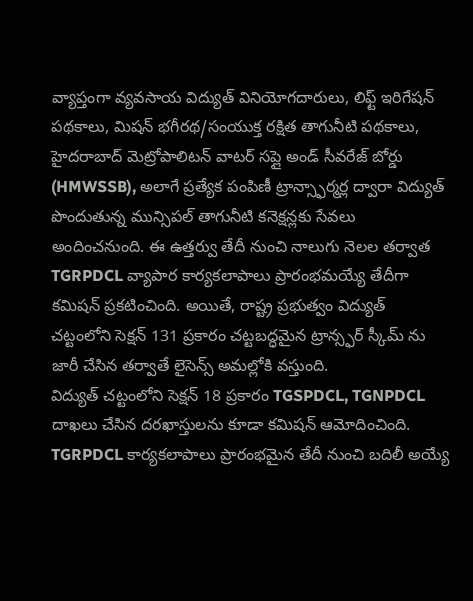వ్యాప్తంగా వ్యవసాయ విద్యుత్ వినియోగదారులు, లిఫ్ట్ ఇరిగేషన్ పథకాలు, మిషన్ భగీరథ/సంయుక్త రక్షిత తాగునీటి పథకాలు, హైదరాబాద్ మెట్రోపాలిటన్ వాటర్ సప్లై అండ్ సీవరేజ్ బోర్డు (HMWSSB), అలాగే ప్రత్యేక పంపిణీ ట్రాన్స్ఫార్మర్ల ద్వారా విద్యుత్ పొందుతున్న మున్సిపల్ తాగునీటి కనెక్షన్లకు సేవలు అందించనుంది. ఈ ఉత్తర్వు తేదీ నుంచి నాలుగు నెలల తర్వాత TGRPDCL వ్యాపార కార్యకలాపాలు ప్రారంభమయ్యే తేదీగా కమిషన్ ప్రకటించింది. అయితే, రాష్ట్ర ప్రభుత్వం విద్యుత్ చట్టంలోని సెక్షన్ 131 ప్రకారం చట్టబద్ధమైన ట్రాన్స్ఫర్ స్కీమ్ ను జారీ చేసిన తర్వాతే లైసెన్స్ అమల్లోకి వస్తుంది.
విద్యుత్ చట్టంలోని సెక్షన్ 18 ప్రకారం TGSPDCL, TGNPDCL దాఖలు చేసిన దరఖాస్తులను కూడా కమిషన్ ఆమోదించింది. TGRPDCL కార్యకలాపాలు ప్రారంభమైన తేదీ నుంచి బదిలీ అయ్యే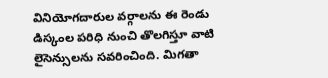వినియోగదారుల వర్గాలను ఈ రెండు డిస్కంల పరిధి నుంచి తొలగిస్తూ వాటి లైసెన్సులను సవరించింది. మిగతా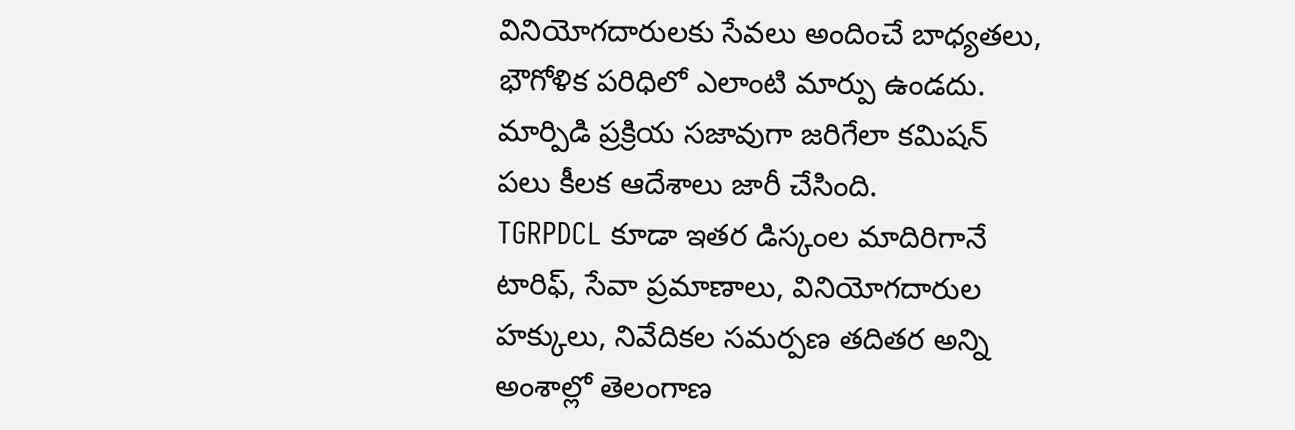వినియోగదారులకు సేవలు అందించే బాధ్యతలు, భౌగోళిక పరిధిలో ఎలాంటి మార్పు ఉండదు. మార్పిడి ప్రక్రియ సజావుగా జరిగేలా కమిషన్ పలు కీలక ఆదేశాలు జారీ చేసింది.
TGRPDCL కూడా ఇతర డిస్కంల మాదిరిగానే టారిఫ్, సేవా ప్రమాణాలు, వినియోగదారుల హక్కులు, నివేదికల సమర్పణ తదితర అన్ని అంశాల్లో తెలంగాణ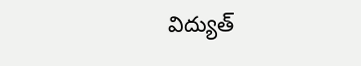విద్యుత్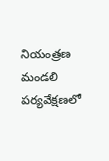నియంత్రణ మండలి పర్యవేక్షణలో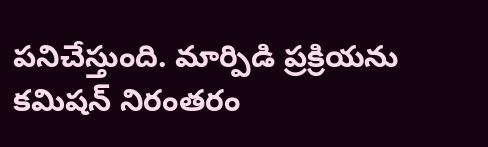పనిచేస్తుంది. మార్పిడి ప్రక్రియను కమిషన్ నిరంతరం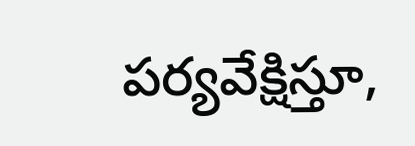పర్యవేక్షిస్తూ,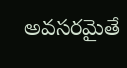అవసరమైతే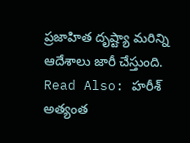ప్రజాహిత దృష్ట్యా మరిన్ని ఆదేశాలు జారీ చేస్తుంది.
Read Also: హరీశ్ అత్యంత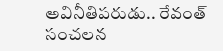అవినీతిపరుడు.. రేవంత్ సంచలన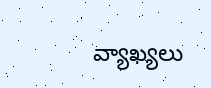వ్యాఖ్యలు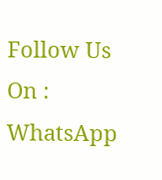Follow Us On : WhatsApp